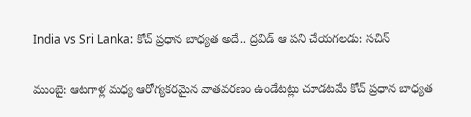India vs Sri Lanka: కోచ్ ప్రధాన బాధ్యత అదే.. ద్రవిడ్ ఆ పని చేయగలడు: సచిన్

ముంబై: ఆటగాళ్ల మధ్య ఆరోగ్యకరమైన వాతవరణం ఉండేటట్లు చూడటమే కోచ్ ప్రధాన బాధ్యత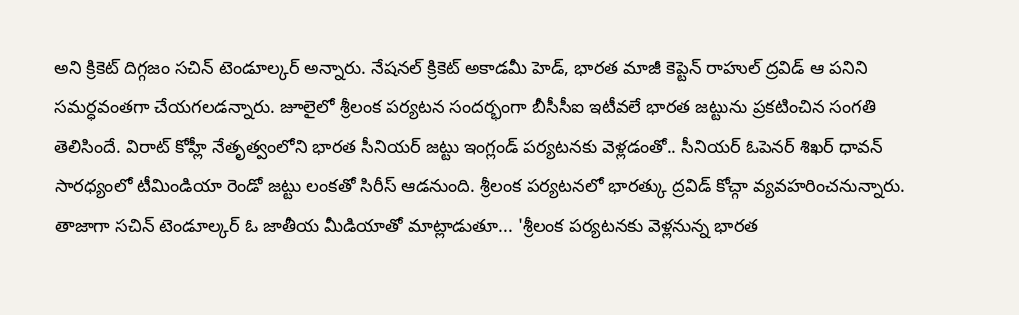అని క్రికెట్ దిగ్గజం సచిన్ టెండూల్కర్ అన్నారు. నేషనల్ క్రికెట్ అకాడమీ హెడ్, భారత మాజీ కెప్టెన్ రాహుల్ ద్రవిడ్ ఆ పనిని సమర్ధవంతగా చేయగలడన్నారు. జూలైలో శ్రీలంక పర్యటన సందర్భంగా బీసీసీఐ ఇటీవలే భారత జట్టును ప్రకటించిన సంగతి తెలిసిందే. విరాట్ కోహ్లీ నేతృత్వంలోని భారత సీనియర్ జట్టు ఇంగ్లండ్ పర్యటనకు వెళ్లడంతో.. సీనియర్ ఓపెనర్ శిఖర్ ధావన్ సారధ్యంలో టీమిండియా రెండో జట్టు లంకతో సిరీస్ ఆడనుంది. శ్రీలంక పర్యటనలో భారత్కు ద్రవిడ్ కోచ్గా వ్యవహరించనున్నారు.
తాజాగా సచిన్ టెండూల్కర్ ఓ జాతీయ మీడియాతో మాట్లాడుతూ... 'శ్రీలంక పర్యటనకు వెళ్లనున్న భారత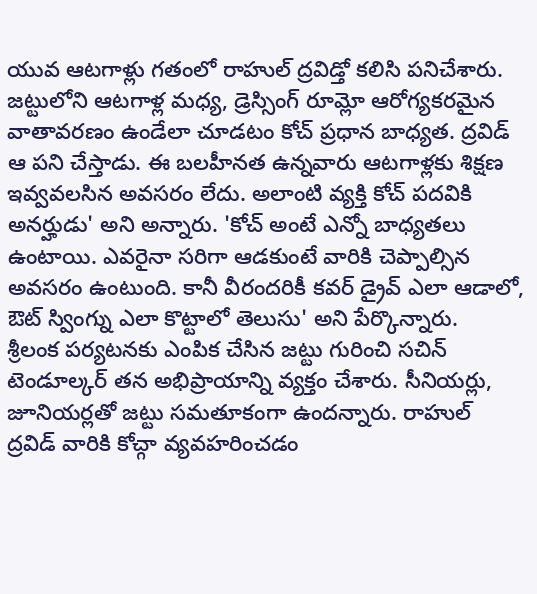యువ ఆటగాళ్లు గతంలో రాహుల్ ద్రవిడ్తో కలిసి పనిచేశారు. జట్టులోని ఆటగాళ్ల మధ్య, డ్రెస్సింగ్ రూమ్లో ఆరోగ్యకరమైన వాతావరణం ఉండేలా చూడటం కోచ్ ప్రధాన బాధ్యత. ద్రవిడ్ ఆ పని చేస్తాడు. ఈ బలహీనత ఉన్నవారు ఆటగాళ్లకు శిక్షణ ఇవ్వవలసిన అవసరం లేదు. అలాంటి వ్యక్తి కోచ్ పదవికి అనర్హుడు' అని అన్నారు. 'కోచ్ అంటే ఎన్నో బాధ్యతలు ఉంటాయి. ఎవరైనా సరిగా ఆడకుంటే వారికి చెప్పాల్సిన అవసరం ఉంటుంది. కానీ వీరందరికీ కవర్ డ్రైవ్ ఎలా ఆడాలో, ఔట్ స్వింగ్ను ఎలా కొట్టాలో తెలుసు' అని పేర్కొన్నారు.
శ్రీలంక పర్యటనకు ఎంపిక చేసిన జట్టు గురించి సచిన్ టెండూల్కర్ తన అభిప్రాయాన్ని వ్యక్తం చేశారు. సీనియర్లు, జూనియర్లతో జట్టు సమతూకంగా ఉందన్నారు. రాహుల్ ద్రవిడ్ వారికి కోచ్గా వ్యవహరించడం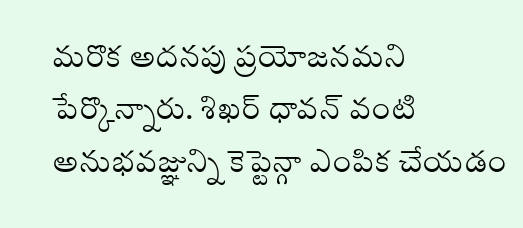మరొక అదనపు ప్రయోజనమని పేర్కొన్నారు. శిఖర్ ధావన్ వంటి అనుభవజ్ఞున్ని కెప్టెన్గా ఎంపిక చేయడం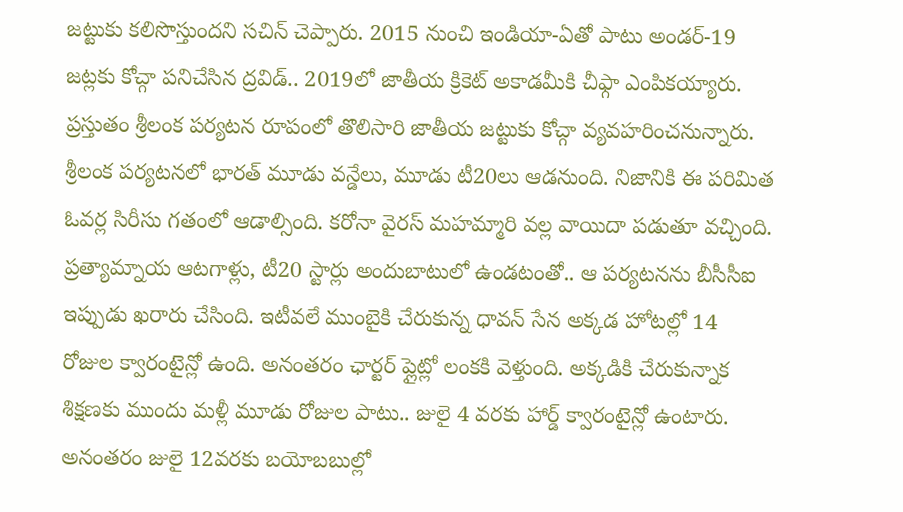జట్టుకు కలిసొస్తుందని సచిన్ చెప్పారు. 2015 నుంచి ఇండియా-ఏతో పాటు అండర్-19 జట్లకు కోచ్గా పనిచేసిన ద్రవిడ్.. 2019లో జాతీయ క్రికెట్ అకాడమీకి చీఫ్గా ఎంపికయ్యారు. ప్రస్తుతం శ్రీలంక పర్యటన రూపంలో తొలిసారి జాతీయ జట్టుకు కోచ్గా వ్యవహరించనున్నారు.
శ్రీలంక పర్యటనలో భారత్ మూడు వన్డేలు, మూడు టీ20లు ఆడనుంది. నిజానికి ఈ పరిమిత ఓవర్ల సిరీసు గతంలో ఆడాల్సింది. కరోనా వైరస్ మహమ్మారి వల్ల వాయిదా పడుతూ వచ్చింది. ప్రత్యామ్నాయ ఆటగాళ్లు, టీ20 స్టార్లు అందుబాటులో ఉండటంతో.. ఆ పర్యటనను బీసీసీఐ ఇప్పుడు ఖరారు చేసింది. ఇటీవలే ముంబైకి చేరుకున్న ధావన్ సేన అక్కడ హోటల్లో 14 రోజుల క్వారంటైన్లో ఉంది. అనంతరం ఛార్టర్ ప్లైట్లో లంకకి వెళ్తుంది. అక్కడికి చేరుకున్నాక శిక్షణకు ముందు మళ్లీ మూడు రోజుల పాటు.. జులై 4 వరకు హార్డ్ క్వారంటైన్లో ఉంటారు. అనంతరం జులై 12వరకు బయోబబుల్లో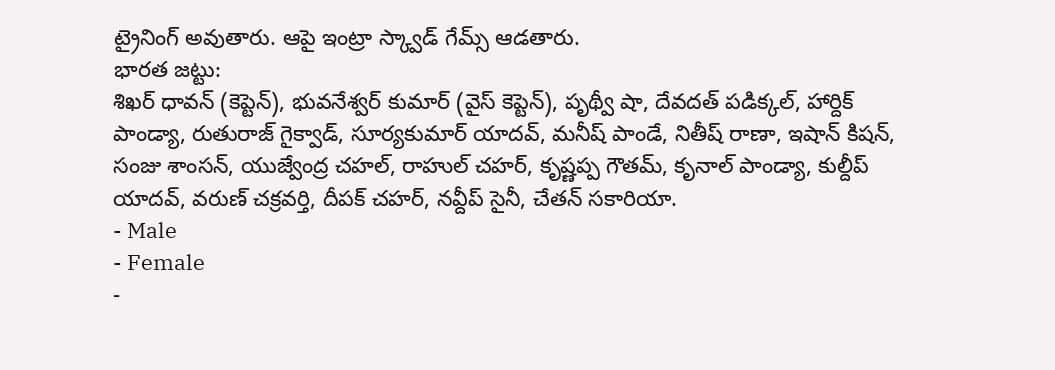ట్రైనింగ్ అవుతారు. ఆపై ఇంట్రా స్క్వాడ్ గేమ్స్ ఆడతారు.
భారత జట్టు:
శిఖర్ ధావన్ (కెప్టెన్), భువనేశ్వర్ కుమార్ (వైస్ కెప్టెన్), పృథ్వీ షా, దేవదత్ పడిక్కల్, హార్దిక్ పాండ్యా, రుతురాజ్ గైక్వాడ్, సూర్యకుమార్ యాదవ్, మనీష్ పాండే, నితీష్ రాణా, ఇషాన్ కిషన్, సంజు శాంసన్, యుజ్వేంద్ర చహల్, రాహుల్ చహర్, కృష్ణప్ప గౌతమ్, కృనాల్ పాండ్యా, కుల్దీప్ యాదవ్, వరుణ్ చక్రవర్తి, దీపక్ చహర్, నవ్దీప్ సైనీ, చేతన్ సకారియా.
- Male
- Female
-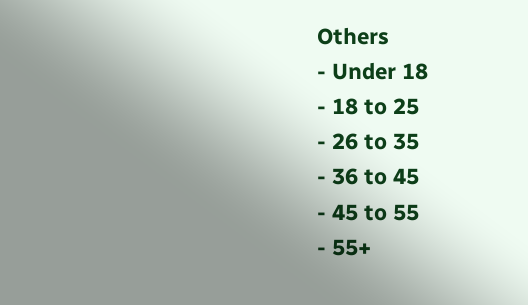Others
- Under 18
- 18 to 25
- 26 to 35
- 36 to 45
- 45 to 55
- 55+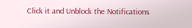Click it and Unblock the Notifications